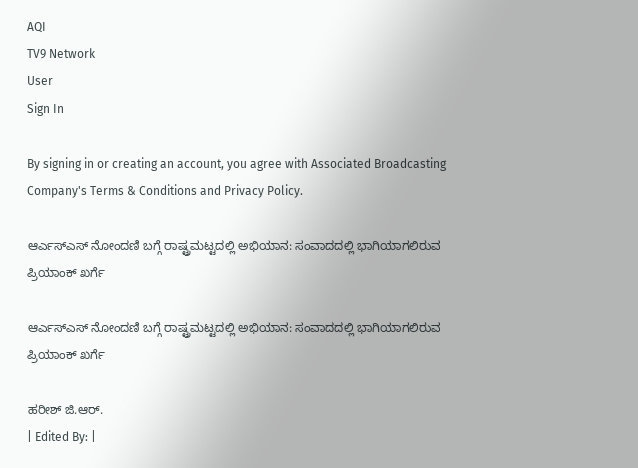AQI
TV9 Network
User
Sign In

By signing in or creating an account, you agree with Associated Broadcasting Company's Terms & Conditions and Privacy Policy.

ಆರ್ಎಸ್ಎಸ್ ನೋಂದಣಿ ಬಗ್ಗೆ ರಾಷ್ಟ್ರಮಟ್ಟದಲ್ಲಿ ಅಭಿಯಾನ: ಸಂವಾದದಲ್ಲಿ ಭಾಗಿಯಾಗಲಿರುವ ಪ್ರಿಯಾಂಕ್ ಖರ್ಗೆ

ಆರ್ಎಸ್ಎಸ್ ನೋಂದಣಿ ಬಗ್ಗೆ ರಾಷ್ಟ್ರಮಟ್ಟದಲ್ಲಿ ಅಭಿಯಾನ: ಸಂವಾದದಲ್ಲಿ ಭಾಗಿಯಾಗಲಿರುವ ಪ್ರಿಯಾಂಕ್ ಖರ್ಗೆ

ಹರೀಶ್ ಜಿ.ಆರ್.
| Edited By: |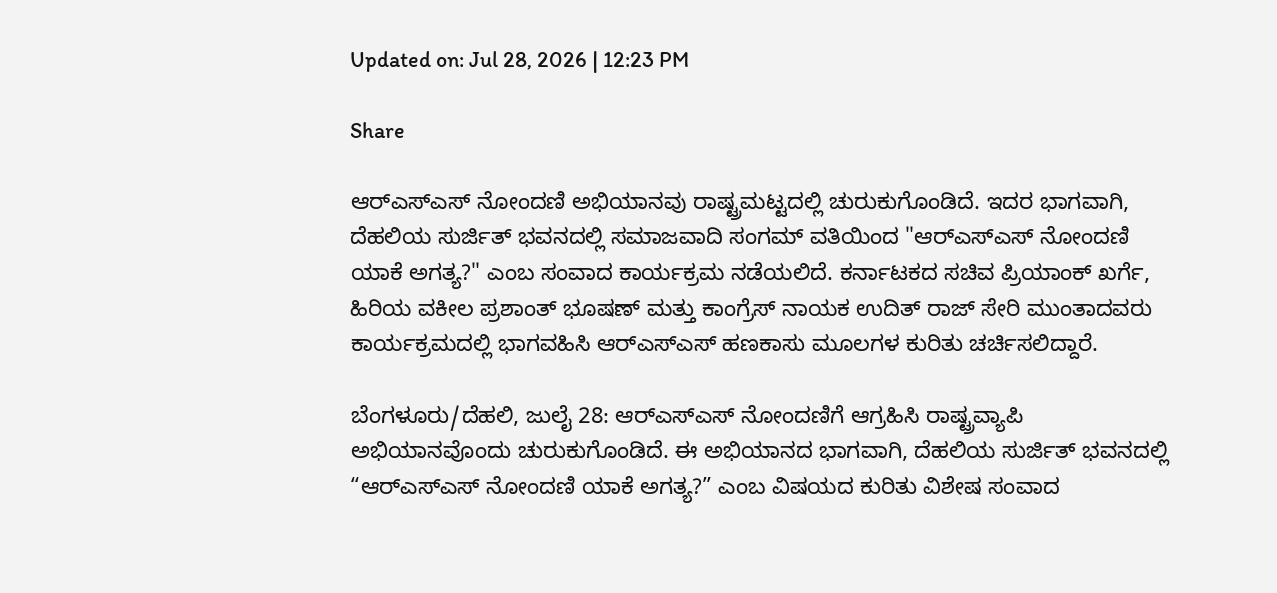Updated on: Jul 28, 2026 | 12:23 PM

Share

ಆರ್‌ಎಸ್‌ಎಸ್‌ ನೋಂದಣಿ ಅಭಿಯಾನವು ರಾಷ್ಟ್ರಮಟ್ಟದಲ್ಲಿ ಚುರುಕುಗೊಂಡಿದೆ. ಇದರ ಭಾಗವಾಗಿ, ದೆಹಲಿಯ ಸುರ್ಜಿತ್ ಭವನದಲ್ಲಿ ಸಮಾಜವಾದಿ ಸಂಗಮ್ ವತಿಯಿಂದ "ಆರ್‌ಎಸ್‌ಎಸ್‌ ನೋಂದಣಿ ಯಾಕೆ ಅಗತ್ಯ?" ಎಂಬ ಸಂವಾದ ಕಾರ್ಯಕ್ರಮ ನಡೆಯಲಿದೆ. ಕರ್ನಾಟಕದ ಸಚಿವ ಪ್ರಿಯಾಂಕ್ ಖರ್ಗೆ, ಹಿರಿಯ ವಕೀಲ ಪ್ರಶಾಂತ್ ಭೂಷಣ್ ಮತ್ತು ಕಾಂಗ್ರೆಸ್ ನಾಯಕ ಉದಿತ್ ರಾಜ್ ಸೇರಿ ಮುಂತಾದವರು ಕಾರ್ಯಕ್ರಮದಲ್ಲಿ ಭಾಗವಹಿಸಿ ಆರ್‌ಎಸ್‌ಎಸ್‌ ಹಣಕಾಸು ಮೂಲಗಳ ಕುರಿತು ಚರ್ಚಿಸಲಿದ್ದಾರೆ.

ಬೆಂಗಳೂರು/ದೆಹಲಿ, ಜುಲೈ 28: ಆರ್‌ಎಸ್‌ಎಸ್‌ ನೋಂದಣಿಗೆ ಆಗ್ರಹಿಸಿ ರಾಷ್ಟ್ರವ್ಯಾಪಿ ಅಭಿಯಾನವೊಂದು ಚುರುಕುಗೊಂಡಿದೆ. ಈ ಅಭಿಯಾನದ ಭಾಗವಾಗಿ, ದೆಹಲಿಯ ಸುರ್ಜಿತ್ ಭವನದಲ್ಲಿ “ಆರ್‌ಎಸ್‌ಎಸ್‌ ನೋಂದಣಿ ಯಾಕೆ ಅಗತ್ಯ?” ಎಂಬ ವಿಷಯದ ಕುರಿತು ವಿಶೇಷ ಸಂವಾದ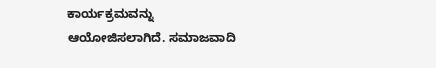ಕಾರ್ಯಕ್ರಮವನ್ನು ಆಯೋಜಿಸಲಾಗಿದೆ. ಸಮಾಜವಾದಿ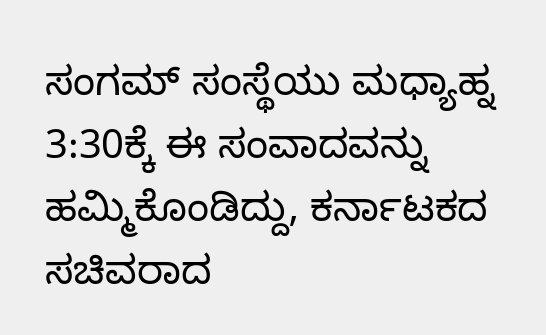ಸಂಗಮ್ ಸಂಸ್ಥೆಯು ಮಧ್ಯಾಹ್ನ 3:30ಕ್ಕೆ ಈ ಸಂವಾದವನ್ನು ಹಮ್ಮಿಕೊಂಡಿದ್ದು, ಕರ್ನಾಟಕದ ಸಚಿವರಾದ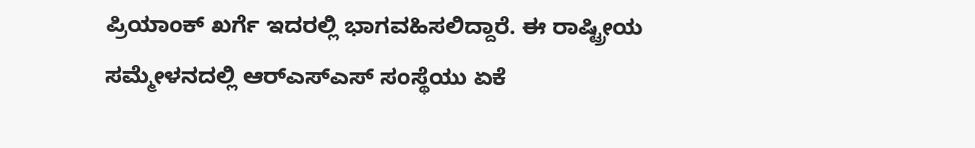ಪ್ರಿಯಾಂಕ್ ಖರ್ಗೆ ಇದರಲ್ಲಿ ಭಾಗವಹಿಸಲಿದ್ದಾರೆ. ಈ ರಾಷ್ಟ್ರೀಯ ಸಮ್ಮೇಳನದಲ್ಲಿ ಆರ್‌ಎಸ್‌ಎಸ್‌ ಸಂಸ್ಥೆಯು ಏಕೆ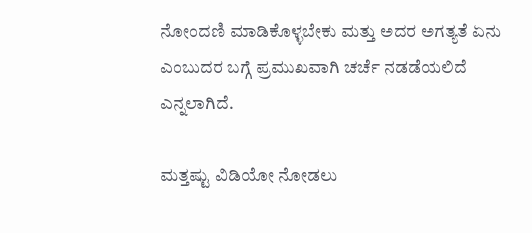ನೋಂದಣಿ ಮಾಡಿಕೊಳ್ಳಬೇಕು ಮತ್ತು ಅದರ ಅಗತ್ಯತೆ ಏನು ಎಂಬುದರ ಬಗ್ಗೆ ಪ್ರಮುಖವಾಗಿ ಚರ್ಚೆ ನಡಡೆಯಲಿದೆ ಎನ್ನಲಾಗಿದೆ.

ಮತ್ತಷ್ಟು ವಿಡಿಯೋ ನೋಡಲು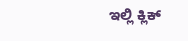ಇಲ್ಲಿ ಕ್ಲಿಕ್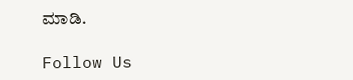ಮಾಡಿ.

Follow Us